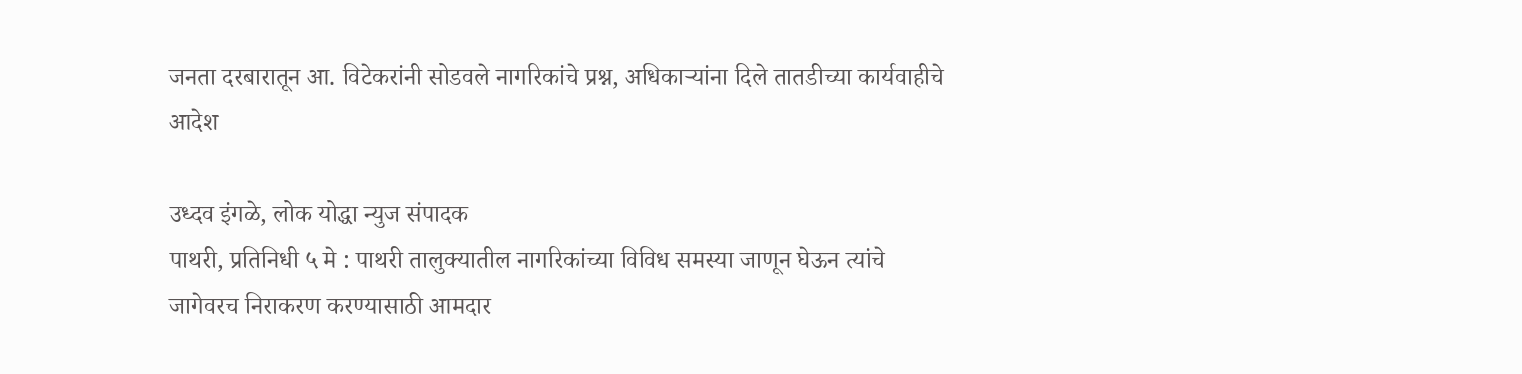जनता दरबारातून आ. विटेकरांनी सोडवले नागरिकांचे प्रश्न, अधिकाऱ्यांना दिले तातडीच्या कार्यवाहीचे आदेश

उध्दव इंगळे, लोक योद्धा न्युज संपादक
पाथरी, प्रतिनिधी ५ मे : पाथरी तालुक्यातील नागरिकांच्या विविध समस्या जाणून घेऊन त्यांचे जागेवरच निराकरण करण्यासाठी आमदार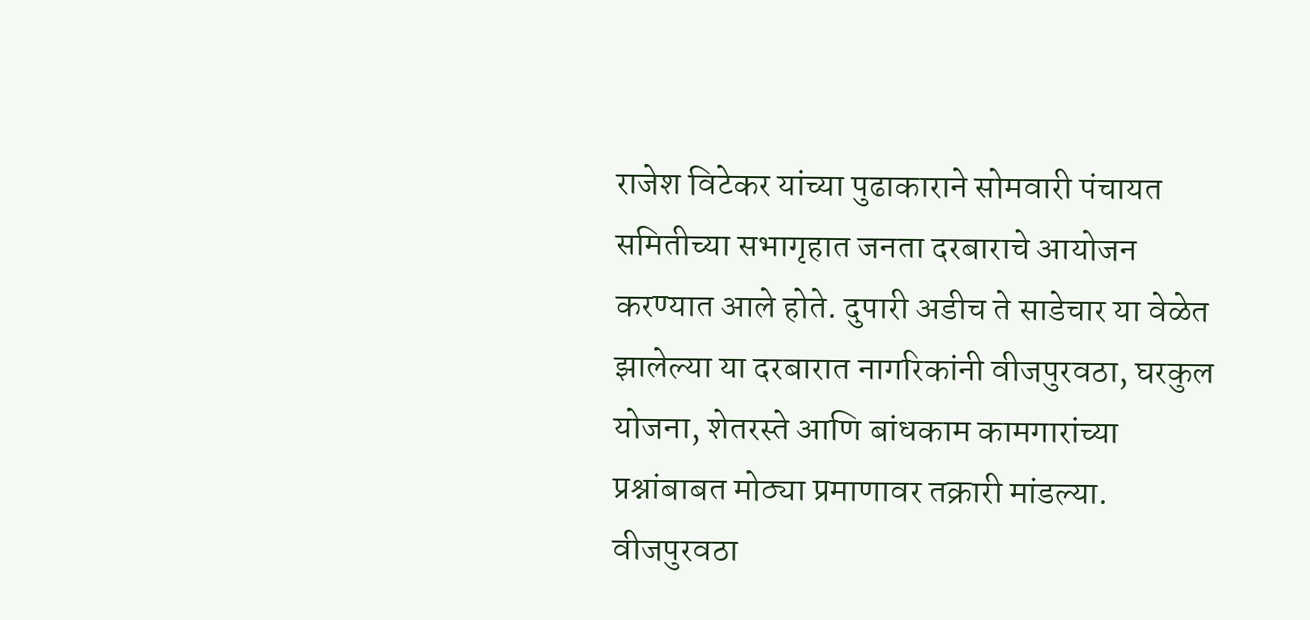राजेश विटेकर यांच्या पुढाकाराने सोमवारी पंचायत समितीच्या सभागृहात जनता दरबाराचे आयोजन करण्यात आले होते. दुपारी अडीच ते साडेचार या वेळेत झालेल्या या दरबारात नागरिकांनी वीजपुरवठा, घरकुल योजना, शेतरस्ते आणि बांधकाम कामगारांच्या प्रश्नांबाबत मोठ्या प्रमाणावर तक्रारी मांडल्या.
वीजपुरवठा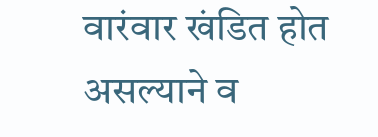वारंवार खंडित होत असल्याने व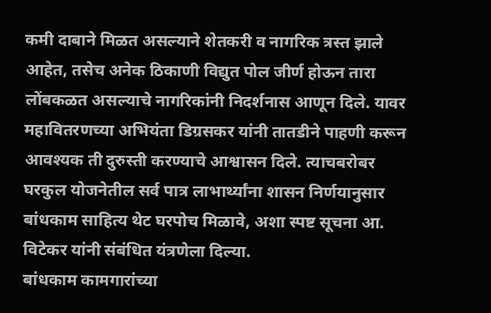कमी दाबाने मिळत असल्याने शेतकरी व नागरिक त्रस्त झाले आहेत, तसेच अनेक ठिकाणी विद्युत पोल जीर्ण होऊन तारा लोंबकळत असल्याचे नागरिकांनी निदर्शनास आणून दिले. यावर महावितरणच्या अभियंता डिग्रसकर यांनी तातडीने पाहणी करून आवश्यक ती दुरुस्ती करण्याचे आश्वासन दिले. त्याचबरोबर घरकुल योजनेतील सर्व पात्र लाभार्थ्यांना शासन निर्णयानुसार बांधकाम साहित्य थेट घरपोच मिळावे, अशा स्पष्ट सूचना आ. विटेकर यांनी संबंधित यंत्रणेला दिल्या.
बांधकाम कामगारांच्या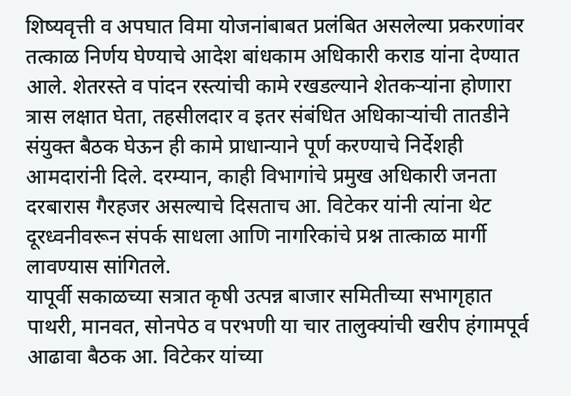शिष्यवृत्ती व अपघात विमा योजनांबाबत प्रलंबित असलेल्या प्रकरणांवर तत्काळ निर्णय घेण्याचे आदेश बांधकाम अधिकारी कराड यांना देण्यात आले. शेतरस्ते व पांदन रस्त्यांची कामे रखडल्याने शेतकऱ्यांना होणारा त्रास लक्षात घेता, तहसीलदार व इतर संबंधित अधिकाऱ्यांची तातडीने संयुक्त बैठक घेऊन ही कामे प्राधान्याने पूर्ण करण्याचे निर्देशही आमदारांनी दिले. दरम्यान, काही विभागांचे प्रमुख अधिकारी जनता दरबारास गैरहजर असल्याचे दिसताच आ. विटेकर यांनी त्यांना थेट दूरध्वनीवरून संपर्क साधला आणि नागरिकांचे प्रश्न तात्काळ मार्गी लावण्यास सांगितले.
यापूर्वी सकाळच्या सत्रात कृषी उत्पन्न बाजार समितीच्या सभागृहात पाथरी, मानवत, सोनपेठ व परभणी या चार तालुक्यांची खरीप हंगामपूर्व आढावा बैठक आ. विटेकर यांच्या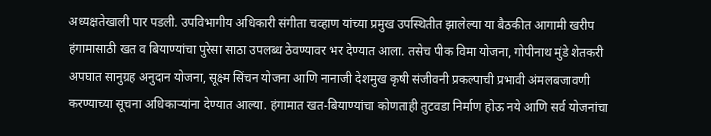अध्यक्षतेखाली पार पडली. उपविभागीय अधिकारी संगीता चव्हाण यांच्या प्रमुख उपस्थितीत झालेल्या या बैठकीत आगामी खरीप हंगामासाठी खत व बियाण्यांचा पुरेसा साठा उपलब्ध ठेवण्यावर भर देण्यात आला. तसेच पीक विमा योजना, गोपीनाथ मुंडे शेतकरी अपघात सानुग्रह अनुदान योजना, सूक्ष्म सिंचन योजना आणि नानाजी देशमुख कृषी संजीवनी प्रकल्पाची प्रभावी अंमलबजावणी करण्याच्या सूचना अधिकाऱ्यांना देण्यात आल्या. हंगामात खत-बियाण्यांचा कोणताही तुटवडा निर्माण होऊ नये आणि सर्व योजनांचा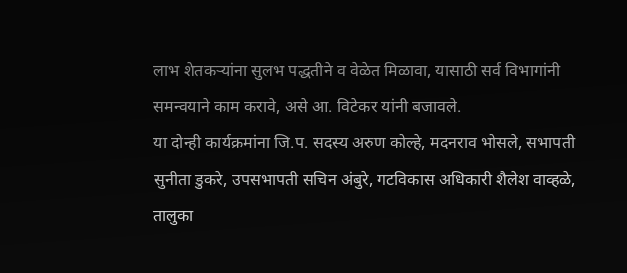लाभ शेतकऱ्यांना सुलभ पद्धतीने व वेळेत मिळावा, यासाठी सर्व विभागांनी समन्वयाने काम करावे, असे आ. विटेकर यांनी बजावले.
या दोन्ही कार्यक्रमांना जि.प. सदस्य अरुण कोल्हे, मदनराव भोसले, सभापती सुनीता डुकरे, उपसभापती सचिन अंबुरे, गटविकास अधिकारी शैलेश वाव्हळे, तालुका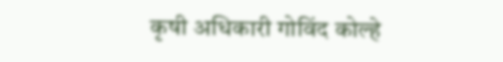कृषी अधिकारी गोविंद कोल्हे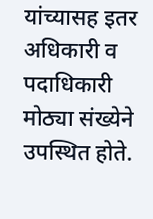यांच्यासह इतर अधिकारी व पदाधिकारी मोठ्या संख्येने उपस्थित होते.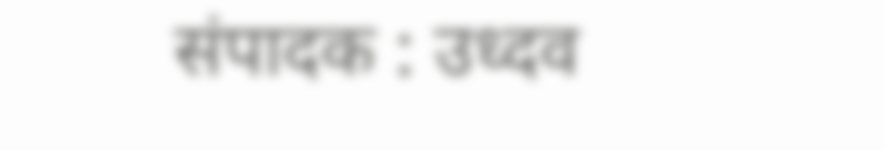संपादक : उध्दव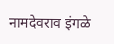नामदेवराव इंगळे